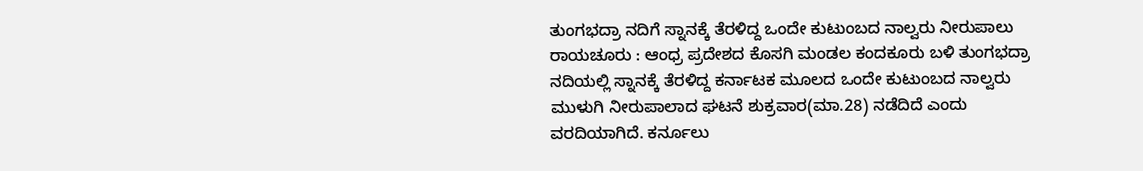ತುಂಗಭದ್ರಾ ನದಿಗೆ ಸ್ನಾನಕ್ಕೆ ತೆರಳಿದ್ದ ಒಂದೇ ಕುಟುಂಬದ ನಾಲ್ವರು ನೀರುಪಾಲು
ರಾಯಚೂರು : ಆಂಧ್ರ ಪ್ರದೇಶದ ಕೊಸಗಿ ಮಂಡಲ ಕಂದಕೂರು ಬಳಿ ತುಂಗಭದ್ರಾ ನದಿಯಲ್ಲಿ ಸ್ನಾನಕ್ಕೆ ತೆರಳಿದ್ದ ಕರ್ನಾಟಕ ಮೂಲದ ಒಂದೇ ಕುಟುಂಬದ ನಾಲ್ವರು ಮುಳುಗಿ ನೀರುಪಾಲಾದ ಘಟನೆ ಶುಕ್ರವಾರ(ಮಾ.28) ನಡೆದಿದೆ ಎಂದು ವರದಿಯಾಗಿದೆ. ಕರ್ನೂಲು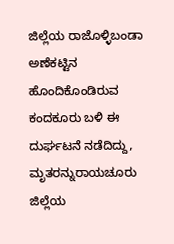ಜಿಲ್ಲೆಯ ರಾಜೊಳ್ಳಿಬಂಡಾ ಅಣೆಕಟ್ಟಿನ ಹೊಂದಿಕೊಂಡಿರುವ ಕಂದಕೂರು ಬಳಿ ಈ ದುರ್ಘಟನೆ ನಡೆದಿದ್ದು, ಮೃತರನ್ನುರಾಯಚೂರು ಜಿಲ್ಲೆಯ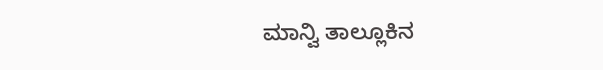ಮಾನ್ವಿ ತಾಲ್ಲೂಕಿನ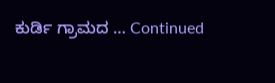ಕುರ್ಡಿ ಗ್ರಾಮದ … Continued